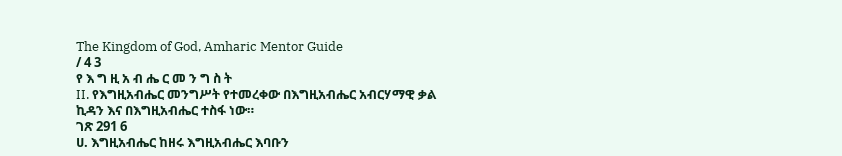The Kingdom of God, Amharic Mentor Guide
/ 4 3
የ እ ግ ዚ አ ብ ሔ ር መ ን ግ ስ ት
II. የእግዚአብሔር መንግሥት የተመረቀው በእግዚአብሔር አብርሃማዊ ቃል ኪዳን እና በእግዚአብሔር ተስፋ ነው።
ገጽ 291 6
ሀ. እግዚአብሔር ከዘሩ እግዚአብሔር እባቡን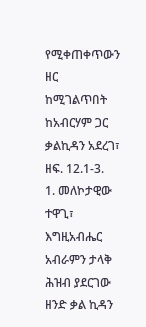የሚቀጠቀጥውን ዘር ከሚገልጥበት ከአብርሃም ጋር ቃልኪዳን አደረገ፣ ዘፍ. 12.1-3.
1. መለኮታዊው ተዋጊ፣ እግዚአብሔር አብራምን ታላቅ ሕዝብ ያደርገው ዘንድ ቃል ኪዳን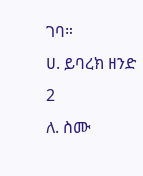ገባ።
ሀ. ይባረክ ዘንድ
2
ለ. ስሙ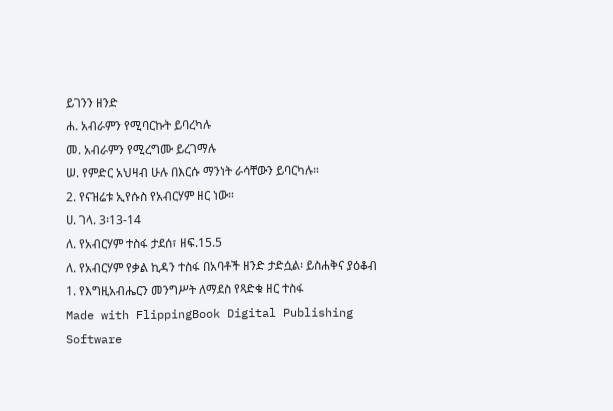ይገንን ዘንድ
ሐ. አብራምን የሚባርኩት ይባረካሉ
መ. አብራምን የሚረግሙ ይረገማሉ
ሠ. የምድር አህዛብ ሁሉ በእርሱ ማንነት ራሳቸውን ይባርካሉ።
2. የናዝሬቱ ኢየሱስ የአብርሃም ዘር ነው።
ሀ. ገላ. 3፡13-14
ለ. የአብርሃም ተስፋ ታደሰ፣ ዘፍ.15.5
ለ. የአብርሃም የቃል ኪዳን ተስፋ በአባቶች ዘንድ ታድሷል፡ ይስሐቅና ያዕቆብ
1. የእግዚአብሔርን መንግሥት ለማደስ የጻድቁ ዘር ተስፋ
Made with FlippingBook Digital Publishing Software